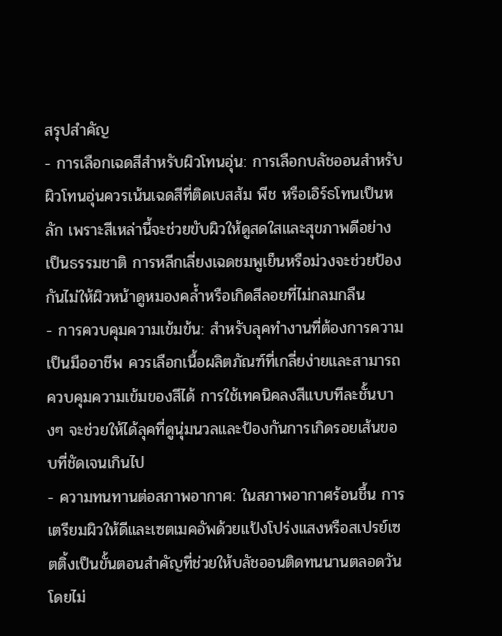สรุปสำคัญ
- การเลือกเฉดสีสำหรับผิวโทนอุ่น: การเลือกบลัชออนสำหรับผิวโทนอุ่นควรเน้นเฉดสีที่ติดเบสส้ม พีช หรือเอิร์ธโทนเป็นหลัก เพราะสีเหล่านี้จะช่วยขับผิวให้ดูสดใสและสุขภาพดีอย่างเป็นธรรมชาติ การหลีกเลี่ยงเฉดชมพูเย็นหรือม่วงจะช่วยป้องกันไม่ให้ผิวหน้าดูหมองคล้ำหรือเกิดสีลอยที่ไม่กลมกลืน
- การควบคุมความเข้มข้น: สำหรับลุคทำงานที่ต้องการความเป็นมืออาชีพ ควรเลือกเนื้อผลิตภัณฑ์ที่เกลี่ยง่ายและสามารถควบคุมความเข้มของสีได้ การใช้เทคนิคลงสีแบบทีละชั้นบางๆ จะช่วยให้ได้ลุคที่ดูนุ่มนวลและป้องกันการเกิดรอยเส้นขอบที่ชัดเจนเกินไป
- ความทนทานต่อสภาพอากาศ: ในสภาพอากาศร้อนชื้น การเตรียมผิวให้ดีและเซตเมคอัพด้วยแป้งโปร่งแสงหรือสเปรย์เซตติ้งเป็นขั้นตอนสำคัญที่ช่วยให้บลัชออนติดทนนานตลอดวันโดยไม่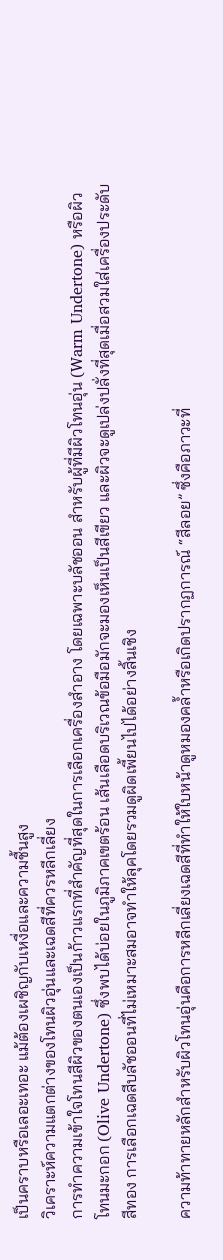เป็นคราบหรือเลอะเทอะ แม้ต้องเผชิญกับเหงื่อและความชื้นสูง
วิเคราะห์ความแตกต่างของโทนผิวอุ่นและเฉดสีที่ควรหลีกเลี่ยง
การทำความเข้าใจโทนสีผิวของตนเองเป็นก้าวแรกที่สำคัญที่สุดในการเลือกเครื่องสำอาง โดยเฉพาะบลัชออน สำหรับผู้ที่มีผิวโทนอุ่น (Warm Undertone) หรือผิวโทนมะกอก (Olive Undertone) ซึ่งพบได้บ่อยในภูมิภาคเขตร้อน เส้นเลือดบริเวณข้อมือมักจะมองเห็นเป็นสีเขียว และผิวจะดูเปล่งปลั่งที่สุดเมื่อสวมใส่เครื่องประดับสีทอง การเลือกเฉดสีบลัชออนที่ไม่เหมาะสมอาจทำให้ลุคโดยรวมดูผิดเพี้ยนไปได้อย่างสิ้นเชิง

ความท้าทายหลักสำหรับผิวโทนอุ่นคือการหลีกเลี่ยงเฉดสีที่ทำให้ใบหน้าดูหมองคล้ำหรือเกิดปรากฏการณ์ “สีลอย” ซึ่งคือภาวะที่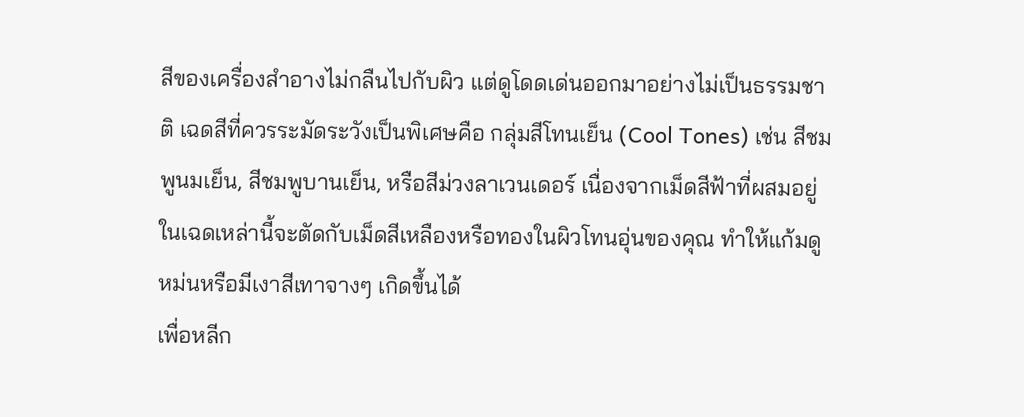สีของเครื่องสำอางไม่กลืนไปกับผิว แต่ดูโดดเด่นออกมาอย่างไม่เป็นธรรมชาติ เฉดสีที่ควรระมัดระวังเป็นพิเศษคือ กลุ่มสีโทนเย็น (Cool Tones) เช่น สีชมพูนมเย็น, สีชมพูบานเย็น, หรือสีม่วงลาเวนเดอร์ เนื่องจากเม็ดสีฟ้าที่ผสมอยู่ในเฉดเหล่านี้จะตัดกับเม็ดสีเหลืองหรือทองในผิวโทนอุ่นของคุณ ทำให้แก้มดูหม่นหรือมีเงาสีเทาจางๆ เกิดขึ้นได้
เพื่อหลีก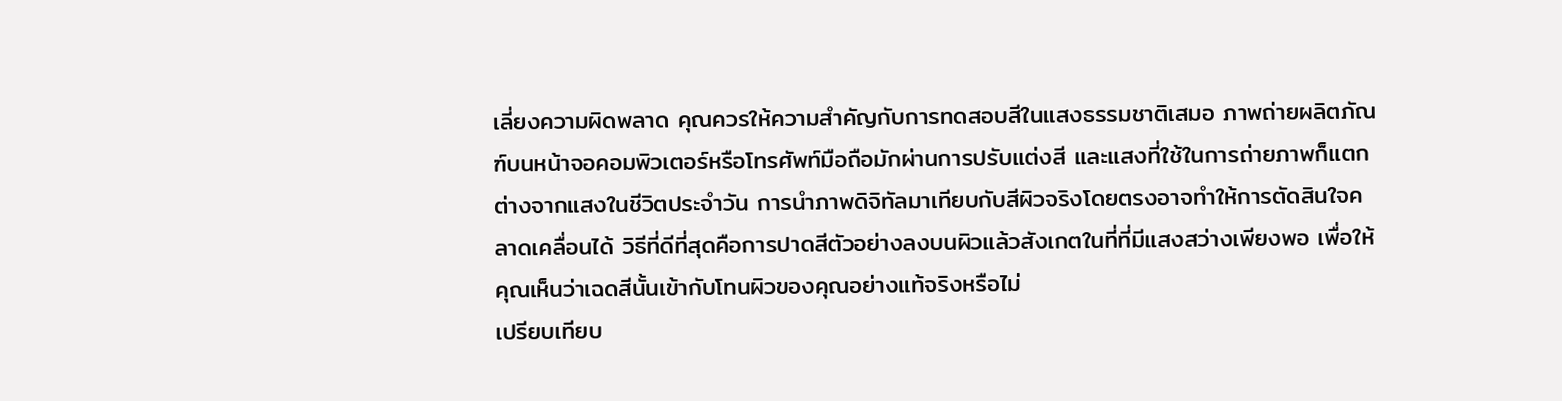เลี่ยงความผิดพลาด คุณควรให้ความสำคัญกับการทดสอบสีในแสงธรรมชาติเสมอ ภาพถ่ายผลิตภัณฑ์บนหน้าจอคอมพิวเตอร์หรือโทรศัพท์มือถือมักผ่านการปรับแต่งสี และแสงที่ใช้ในการถ่ายภาพก็แตกต่างจากแสงในชีวิตประจำวัน การนำภาพดิจิทัลมาเทียบกับสีผิวจริงโดยตรงอาจทำให้การตัดสินใจคลาดเคลื่อนได้ วิธีที่ดีที่สุดคือการปาดสีตัวอย่างลงบนผิวแล้วสังเกตในที่ที่มีแสงสว่างเพียงพอ เพื่อให้คุณเห็นว่าเฉดสีนั้นเข้ากับโทนผิวของคุณอย่างแท้จริงหรือไม่
เปรียบเทียบ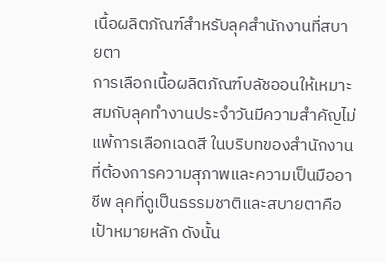เนื้อผลิตภัณฑ์สำหรับลุคสำนักงานที่สบายตา
การเลือกเนื้อผลิตภัณฑ์บลัชออนให้เหมาะสมกับลุคทำงานประจำวันมีความสำคัญไม่แพ้การเลือกเฉดสี ในบริบทของสำนักงานที่ต้องการความสุภาพและความเป็นมืออาชีพ ลุคที่ดูเป็นธรรมชาติและสบายตาคือเป้าหมายหลัก ดังนั้น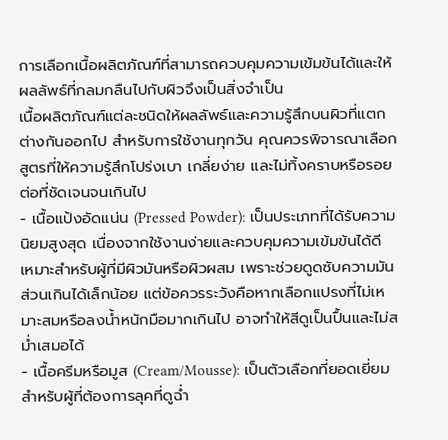การเลือกเนื้อผลิตภัณฑ์ที่สามารถควบคุมความเข้มข้นได้และให้ผลลัพธ์ที่กลมกลืนไปกับผิวจึงเป็นสิ่งจำเป็น
เนื้อผลิตภัณฑ์แต่ละชนิดให้ผลลัพธ์และความรู้สึกบนผิวที่แตกต่างกันออกไป สำหรับการใช้งานทุกวัน คุณควรพิจารณาเลือกสูตรที่ให้ความรู้สึกโปร่งเบา เกลี่ยง่าย และไม่ทิ้งคราบหรือรอยต่อที่ชัดเจนจนเกินไป
- เนื้อแป้งอัดแน่น (Pressed Powder): เป็นประเภทที่ได้รับความนิยมสูงสุด เนื่องจากใช้งานง่ายและควบคุมความเข้มข้นได้ดี เหมาะสำหรับผู้ที่มีผิวมันหรือผิวผสม เพราะช่วยดูดซับความมันส่วนเกินได้เล็กน้อย แต่ข้อควรระวังคือหากเลือกแปรงที่ไม่เหมาะสมหรือลงน้ำหนักมือมากเกินไป อาจทำให้สีดูเป็นปื้นและไม่สม่ำเสมอได้
- เนื้อครีมหรือมูส (Cream/Mousse): เป็นตัวเลือกที่ยอดเยี่ยมสำหรับผู้ที่ต้องการลุคที่ดูฉ่ำ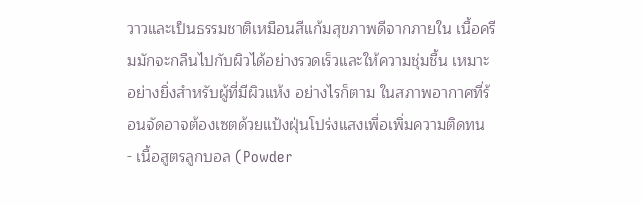วาวและเป็นธรรมชาติเหมือนสีแก้มสุขภาพดีจากภายใน เนื้อครีมมักจะกลืนไปกับผิวได้อย่างรวดเร็วและให้ความชุ่มชื้น เหมาะอย่างยิ่งสำหรับผู้ที่มีผิวแห้ง อย่างไรก็ตาม ในสภาพอากาศที่ร้อนจัดอาจต้องเซตด้วยแป้งฝุ่นโปร่งแสงเพื่อเพิ่มความติดทน
- เนื้อสูตรลูกบอล (Powder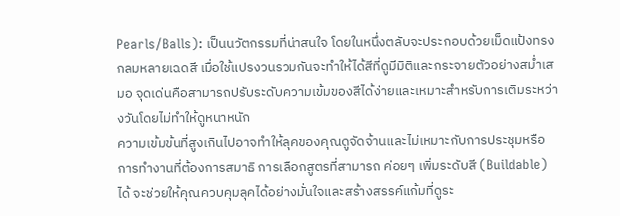Pearls/Balls): เป็นนวัตกรรมที่น่าสนใจ โดยในหนึ่งตลับจะประกอบด้วยเม็ดแป้งทรงกลมหลายเฉดสี เมื่อใช้แปรงวนรวมกันจะทำให้ได้สีที่ดูมีมิติและกระจายตัวอย่างสม่ำเสมอ จุดเด่นคือสามารถปรับระดับความเข้มของสีได้ง่ายและเหมาะสำหรับการเติมระหว่างวันโดยไม่ทำให้ดูหนาหนัก
ความเข้มข้นที่สูงเกินไปอาจทำให้ลุคของคุณดูจัดจ้านและไม่เหมาะกับการประชุมหรือการทำงานที่ต้องการสมาธิ การเลือกสูตรที่สามารถ ค่อยๆ เพิ่มระดับสี (Buildable) ได้ จะช่วยให้คุณควบคุมลุคได้อย่างมั่นใจและสร้างสรรค์แก้มที่ดูระ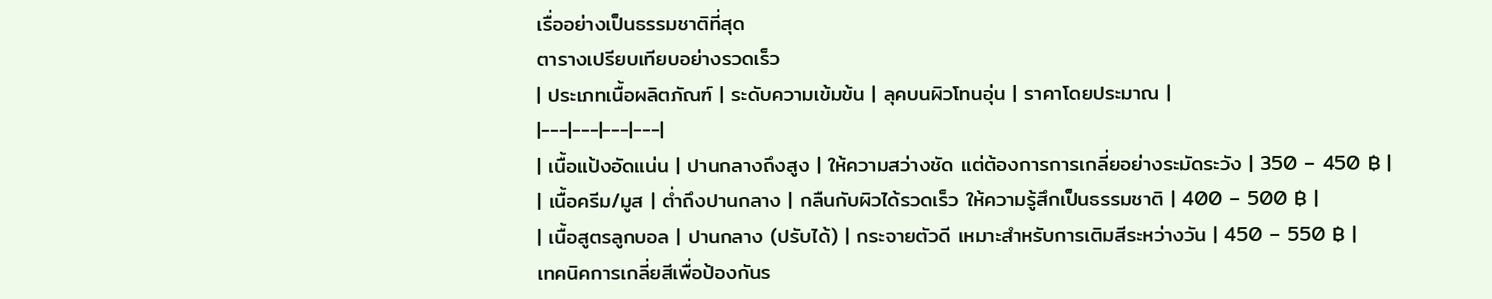เรื่ออย่างเป็นธรรมชาติที่สุด
ตารางเปรียบเทียบอย่างรวดเร็ว
| ประเภทเนื้อผลิตภัณฑ์ | ระดับความเข้มข้น | ลุคบนผิวโทนอุ่น | ราคาโดยประมาณ |
|---|---|---|---|
| เนื้อแป้งอัดแน่น | ปานกลางถึงสูง | ให้ความสว่างชัด แต่ต้องการการเกลี่ยอย่างระมัดระวัง | 350 – 450 ฿ |
| เนื้อครีม/มูส | ต่ำถึงปานกลาง | กลืนกับผิวได้รวดเร็ว ให้ความรู้สึกเป็นธรรมชาติ | 400 – 500 ฿ |
| เนื้อสูตรลูกบอล | ปานกลาง (ปรับได้) | กระจายตัวดี เหมาะสำหรับการเติมสีระหว่างวัน | 450 – 550 ฿ |
เทคนิคการเกลี่ยสีเพื่อป้องกันร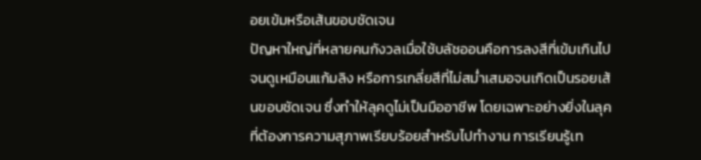อยเข้มหรือเส้นขอบชัดเจน
ปัญหาใหญ่ที่หลายคนกังวลเมื่อใช้บลัชออนคือการลงสีที่เข้มเกินไปจนดูเหมือนแก้มลิง หรือการเกลี่ยสีที่ไม่สม่ำเสมอจนเกิดเป็นรอยเส้นขอบชัดเจน ซึ่งทำให้ลุคดูไม่เป็นมืออาชีพ โดยเฉพาะอย่างยิ่งในลุคที่ต้องการความสุภาพเรียบร้อยสำหรับไปทำงาน การเรียนรู้เท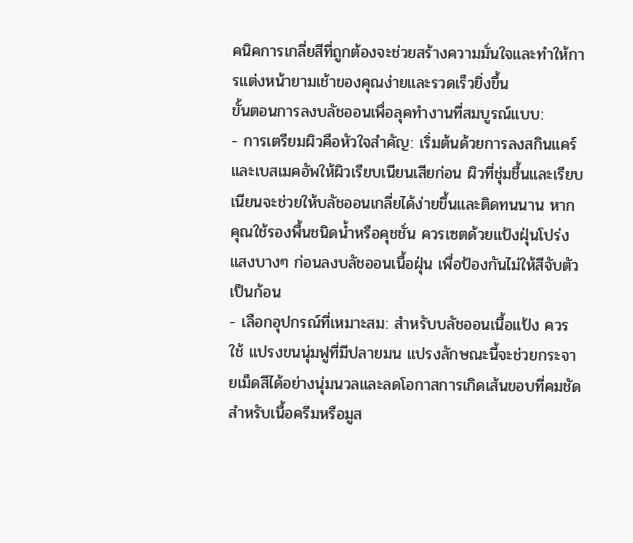คนิคการเกลี่ยสีที่ถูกต้องจะช่วยสร้างความมั่นใจและทำให้การแต่งหน้ายามเช้าของคุณง่ายและรวดเร็วยิ่งขึ้น
ขั้นตอนการลงบลัชออนเพื่อลุคทำงานที่สมบูรณ์แบบ:
- การเตรียมผิวคือหัวใจสำคัญ: เริ่มต้นด้วยการลงสกินแคร์และเบสเมคอัพให้ผิวเรียบเนียนเสียก่อน ผิวที่ชุ่มชื้นและเรียบเนียนจะช่วยให้บลัชออนเกลี่ยได้ง่ายขึ้นและติดทนนาน หากคุณใช้รองพื้นชนิดน้ำหรือคุชชั่น ควรเซตด้วยแป้งฝุ่นโปร่งแสงบางๆ ก่อนลงบลัชออนเนื้อฝุ่น เพื่อป้องกันไม่ให้สีจับตัวเป็นก้อน
- เลือกอุปกรณ์ที่เหมาะสม: สำหรับบลัชออนเนื้อแป้ง ควรใช้ แปรงขนนุ่มฟูที่มีปลายมน แปรงลักษณะนี้จะช่วยกระจายเม็ดสีได้อย่างนุ่มนวลและลดโอกาสการเกิดเส้นขอบที่คมชัด สำหรับเนื้อครีมหรือมูส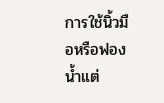การใช้นิ้วมือหรือฟองน้ำแต่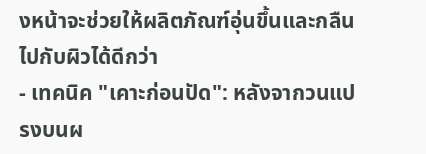งหน้าจะช่วยให้ผลิตภัณฑ์อุ่นขึ้นและกลืนไปกับผิวได้ดีกว่า
- เทคนิค "เคาะก่อนปัด": หลังจากวนแปรงบนผ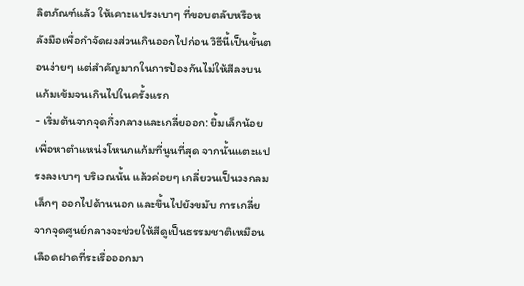ลิตภัณฑ์แล้ว ให้เคาะแปรงเบาๆ ที่ขอบตลับหรือหลังมือเพื่อกำจัดผงส่วนเกินออกไปก่อน วิธีนี้เป็นขั้นตอนง่ายๆ แต่สำคัญมากในการป้องกันไม่ให้สีลงบนแก้มเข้มจนเกินไปในครั้งแรก
- เริ่มต้นจากจุดกึ่งกลางและเกลี่ยออก: ยิ้มเล็กน้อยเพื่อหาตำแหน่งโหนกแก้มที่นูนที่สุด จากนั้นแตะแปรงลงเบาๆ บริเวณนั้น แล้วค่อยๆ เกลี่ยวนเป็นวงกลมเล็กๆ ออกไปด้านนอก และขึ้นไปยังขมับ การเกลี่ยจากจุดศูนย์กลางจะช่วยให้สีดูเป็นธรรมชาติเหมือนเลือดฝาดที่ระเรื่อออกมา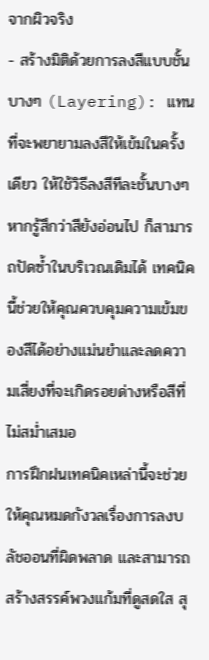จากผิวจริง
- สร้างมิติด้วยการลงสีแบบชั้นบางๆ (Layering): แทนที่จะพยายามลงสีให้เข้มในครั้งเดียว ให้ใช้วิธีลงสีทีละชั้นบางๆ หากรู้สึกว่าสียังอ่อนไป ก็สามารถปัดซ้ำในบริเวณเดิมได้ เทคนิคนี้ช่วยให้คุณควบคุมความเข้มของสีได้อย่างแม่นยำและลดความเสี่ยงที่จะเกิดรอยด่างหรือสีที่ไม่สม่ำเสมอ
การฝึกฝนเทคนิคเหล่านี้จะช่วยให้คุณหมดกังวลเรื่องการลงบลัชออนที่ผิดพลาด และสามารถสร้างสรรค์พวงแก้มที่ดูสดใส สุ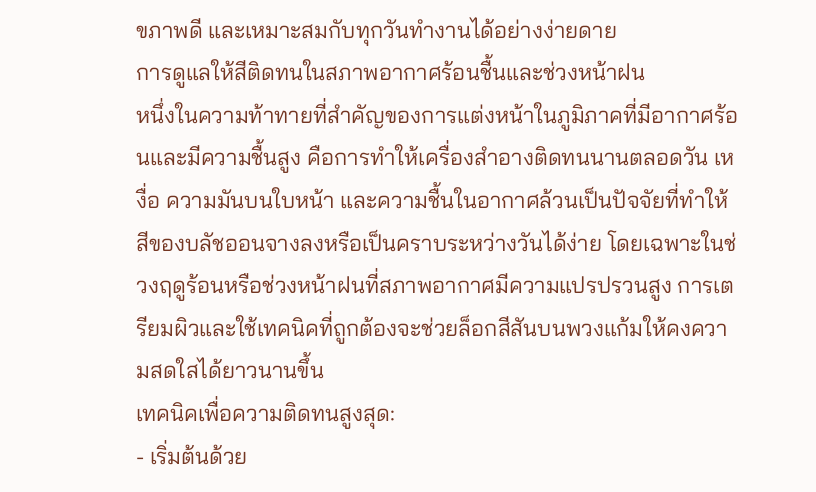ขภาพดี และเหมาะสมกับทุกวันทำงานได้อย่างง่ายดาย
การดูแลให้สีติดทนในสภาพอากาศร้อนชื้นและช่วงหน้าฝน
หนึ่งในความท้าทายที่สำคัญของการแต่งหน้าในภูมิภาคที่มีอากาศร้อนและมีความชื้นสูง คือการทำให้เครื่องสำอางติดทนนานตลอดวัน เหงื่อ ความมันบนใบหน้า และความชื้นในอากาศล้วนเป็นปัจจัยที่ทำให้สีของบลัชออนจางลงหรือเป็นคราบระหว่างวันได้ง่าย โดยเฉพาะในช่วงฤดูร้อนหรือช่วงหน้าฝนที่สภาพอากาศมีความแปรปรวนสูง การเตรียมผิวและใช้เทคนิคที่ถูกต้องจะช่วยล็อกสีสันบนพวงแก้มให้คงความสดใสได้ยาวนานขึ้น
เทคนิคเพื่อความติดทนสูงสุด:
- เริ่มต้นด้วย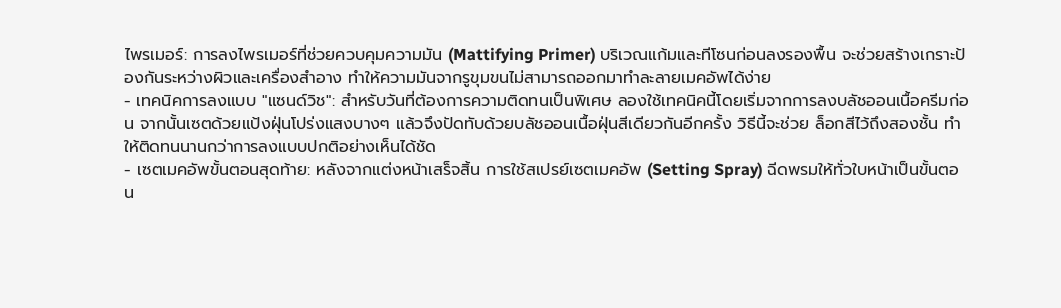ไพรเมอร์: การลงไพรเมอร์ที่ช่วยควบคุมความมัน (Mattifying Primer) บริเวณแก้มและทีโซนก่อนลงรองพื้น จะช่วยสร้างเกราะป้องกันระหว่างผิวและเครื่องสำอาง ทำให้ความมันจากรูขุมขนไม่สามารถออกมาทำละลายเมคอัพได้ง่าย
- เทคนิคการลงแบบ "แซนด์วิช": สำหรับวันที่ต้องการความติดทนเป็นพิเศษ ลองใช้เทคนิคนี้โดยเริ่มจากการลงบลัชออนเนื้อครีมก่อน จากนั้นเซตด้วยแป้งฝุ่นโปร่งแสงบางๆ แล้วจึงปัดทับด้วยบลัชออนเนื้อฝุ่นสีเดียวกันอีกครั้ง วิธีนี้จะช่วย ล็อกสีไว้ถึงสองชั้น ทำให้ติดทนนานกว่าการลงแบบปกติอย่างเห็นได้ชัด
- เซตเมคอัพขั้นตอนสุดท้าย: หลังจากแต่งหน้าเสร็จสิ้น การใช้สเปรย์เซตเมคอัพ (Setting Spray) ฉีดพรมให้ทั่วใบหน้าเป็นขั้นตอน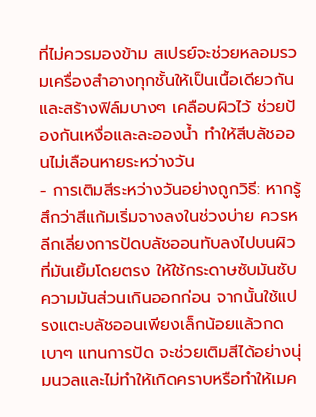ที่ไม่ควรมองข้าม สเปรย์จะช่วยหลอมรวมเครื่องสำอางทุกชั้นให้เป็นเนื้อเดียวกันและสร้างฟิล์มบางๆ เคลือบผิวไว้ ช่วยป้องกันเหงื่อและละอองน้ำ ทำให้สีบลัชออนไม่เลือนหายระหว่างวัน
- การเติมสีระหว่างวันอย่างถูกวิธี: หากรู้สึกว่าสีแก้มเริ่มจางลงในช่วงบ่าย ควรหลีกเลี่ยงการปัดบลัชออนทับลงไปบนผิวที่มันเยิ้มโดยตรง ให้ใช้กระดาษซับมันซับความมันส่วนเกินออกก่อน จากนั้นใช้แปรงแตะบลัชออนเพียงเล็กน้อยแล้วกดเบาๆ แทนการปัด จะช่วยเติมสีได้อย่างนุ่มนวลและไม่ทำให้เกิดคราบหรือทำให้เมค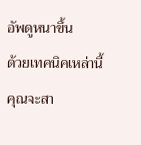อัพดูหนาขึ้น
ด้วยเทคนิคเหล่านี้ คุณจะสา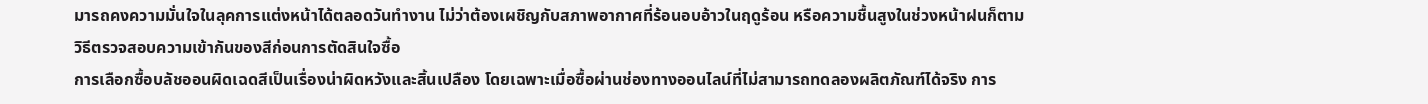มารถคงความมั่นใจในลุคการแต่งหน้าได้ตลอดวันทำงาน ไม่ว่าต้องเผชิญกับสภาพอากาศที่ร้อนอบอ้าวในฤดูร้อน หรือความชื้นสูงในช่วงหน้าฝนก็ตาม
วิธีตรวจสอบความเข้ากันของสีก่อนการตัดสินใจซื้อ
การเลือกซื้อบลัชออนผิดเฉดสีเป็นเรื่องน่าผิดหวังและสิ้นเปลือง โดยเฉพาะเมื่อซื้อผ่านช่องทางออนไลน์ที่ไม่สามารถทดลองผลิตภัณฑ์ได้จริง การ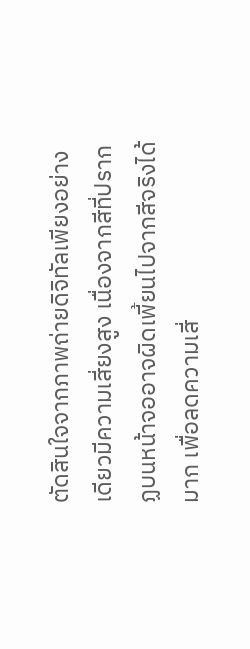ตัดสินใจจากภาพถ่ายดิจิทัลเพียงอย่างเดียวมีความเสี่ยงสูง เนื่องจากสีที่ปรากฏบนหน้าจออาจผิดเพี้ยนไปจากสีจริงได้มาก เพื่อลดความเสี่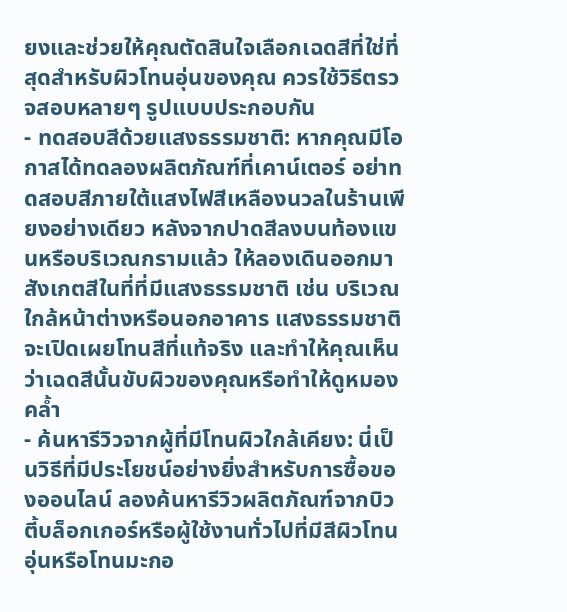ยงและช่วยให้คุณตัดสินใจเลือกเฉดสีที่ใช่ที่สุดสำหรับผิวโทนอุ่นของคุณ ควรใช้วิธีตรวจสอบหลายๆ รูปแบบประกอบกัน
- ทดสอบสีด้วยแสงธรรมชาติ: หากคุณมีโอกาสได้ทดลองผลิตภัณฑ์ที่เคาน์เตอร์ อย่าทดสอบสีภายใต้แสงไฟสีเหลืองนวลในร้านเพียงอย่างเดียว หลังจากปาดสีลงบนท้องแขนหรือบริเวณกรามแล้ว ให้ลองเดินออกมาสังเกตสีในที่ที่มีแสงธรรมชาติ เช่น บริเวณใกล้หน้าต่างหรือนอกอาคาร แสงธรรมชาติจะเปิดเผยโทนสีที่แท้จริง และทำให้คุณเห็นว่าเฉดสีนั้นขับผิวของคุณหรือทำให้ดูหมองคล้ำ
- ค้นหารีวิวจากผู้ที่มีโทนผิวใกล้เคียง: นี่เป็นวิธีที่มีประโยชน์อย่างยิ่งสำหรับการซื้อของออนไลน์ ลองค้นหารีวิวผลิตภัณฑ์จากบิวตี้บล็อกเกอร์หรือผู้ใช้งานทั่วไปที่มีสีผิวโทนอุ่นหรือโทนมะกอ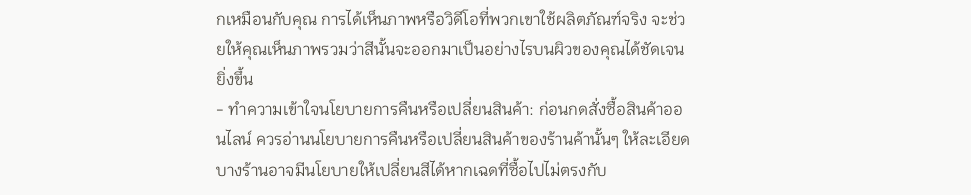กเหมือนกับคุณ การได้เห็นภาพหรือวิดีโอที่พวกเขาใช้ผลิตภัณฑ์จริง จะช่วยให้คุณเห็นภาพรวมว่าสีนั้นจะออกมาเป็นอย่างไรบนผิวของคุณได้ชัดเจนยิ่งขึ้น
- ทำความเข้าใจนโยบายการคืนหรือเปลี่ยนสินค้า: ก่อนกดสั่งซื้อสินค้าออนไลน์ ควรอ่านนโยบายการคืนหรือเปลี่ยนสินค้าของร้านค้านั้นๆ ให้ละเอียด บางร้านอาจมีนโยบายให้เปลี่ยนสีได้หากเฉดที่ซื้อไปไม่ตรงกับ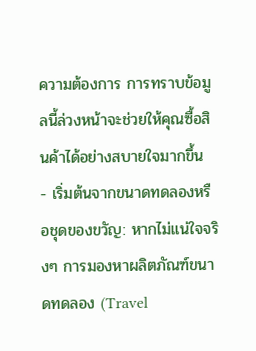ความต้องการ การทราบข้อมูลนี้ล่วงหน้าจะช่วยให้คุณซื้อสินค้าได้อย่างสบายใจมากขึ้น
- เริ่มต้นจากขนาดทดลองหรือชุดของขวัญ: หากไม่แน่ใจจริงๆ การมองหาผลิตภัณฑ์ขนาดทดลอง (Travel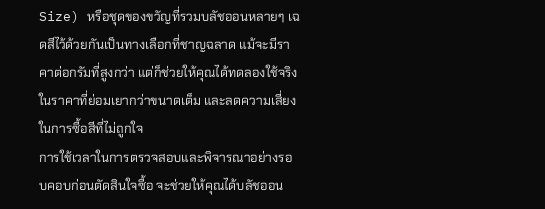Size) หรือชุดของขวัญที่รวมบลัชออนหลายๆ เฉดสีไว้ด้วยกันเป็นทางเลือกที่ชาญฉลาด แม้จะมีราคาต่อกรัมที่สูงกว่า แต่ก็ช่วยให้คุณได้ทดลองใช้จริงในราคาที่ย่อมเยากว่าขนาดเต็ม และลดความเสี่ยงในการซื้อสีที่ไม่ถูกใจ
การใช้เวลาในการตรวจสอบและพิจารณาอย่างรอบคอบก่อนตัดสินใจซื้อ จะช่วยให้คุณได้บลัชออน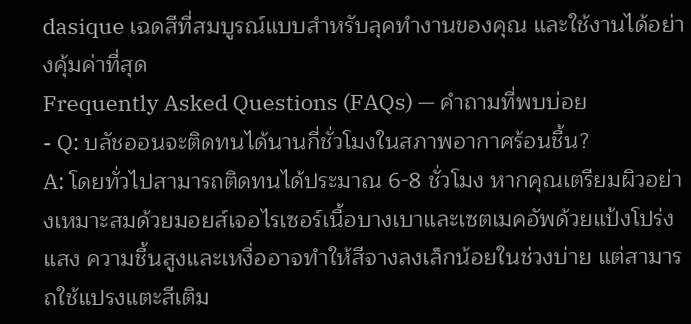dasique เฉดสีที่สมบูรณ์แบบสำหรับลุคทำงานของคุณ และใช้งานได้อย่างคุ้มค่าที่สุด
Frequently Asked Questions (FAQs) — คำถามที่พบบ่อย
- Q: บลัชออนจะติดทนได้นานกี่ชั่วโมงในสภาพอากาศร้อนชื้น?
A: โดยทั่วไปสามารถติดทนได้ประมาณ 6-8 ชั่วโมง หากคุณเตรียมผิวอย่างเหมาะสมด้วยมอยส์เจอไรเซอร์เนื้อบางเบาและเซตเมคอัพด้วยแป้งโปร่งแสง ความชื้นสูงและเหงื่ออาจทำให้สีจางลงเล็กน้อยในช่วงบ่าย แต่สามารถใช้แปรงแตะสีเติม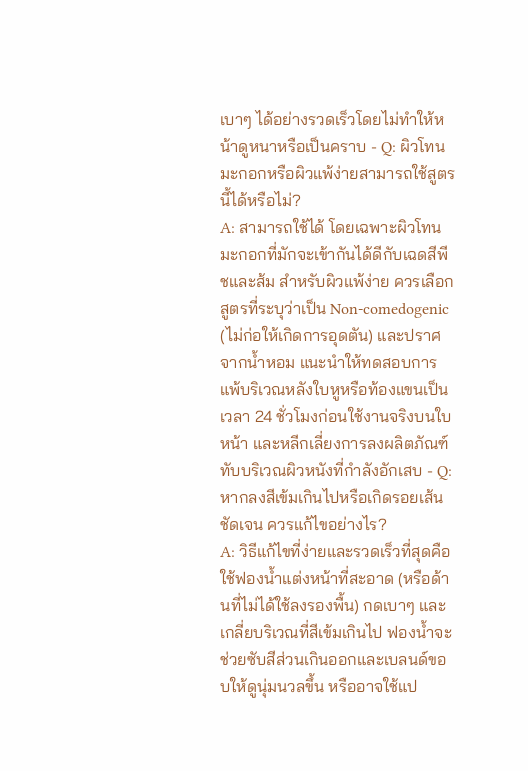เบาๆ ได้อย่างรวดเร็วโดยไม่ทำให้หน้าดูหนาหรือเป็นคราบ - Q: ผิวโทนมะกอกหรือผิวแพ้ง่ายสามารถใช้สูตรนี้ได้หรือไม่?
A: สามารถใช้ได้ โดยเฉพาะผิวโทนมะกอกที่มักจะเข้ากันได้ดีกับเฉดสีพีชและส้ม สำหรับผิวแพ้ง่าย ควรเลือกสูตรที่ระบุว่าเป็น Non-comedogenic (ไม่ก่อให้เกิดการอุดตัน) และปราศจากน้ำหอม แนะนำให้ทดสอบการแพ้บริเวณหลังใบหูหรือท้องแขนเป็นเวลา 24 ชั่วโมงก่อนใช้งานจริงบนใบหน้า และหลีกเลี่ยงการลงผลิตภัณฑ์ทับบริเวณผิวหนังที่กำลังอักเสบ - Q: หากลงสีเข้มเกินไปหรือเกิดรอยเส้นชัดเจน ควรแก้ไขอย่างไร?
A: วิธีแก้ไขที่ง่ายและรวดเร็วที่สุดคือใช้ฟองน้ำแต่งหน้าที่สะอาด (หรือด้านที่ไม่ได้ใช้ลงรองพื้น) กดเบาๆ และเกลี่ยบริเวณที่สีเข้มเกินไป ฟองน้ำจะช่วยซับสีส่วนเกินออกและเบลนด์ขอบให้ดูนุ่มนวลขึ้น หรืออาจใช้แป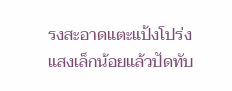รงสะอาดแตะแป้งโปร่งแสงเล็กน้อยแล้วปัดทับ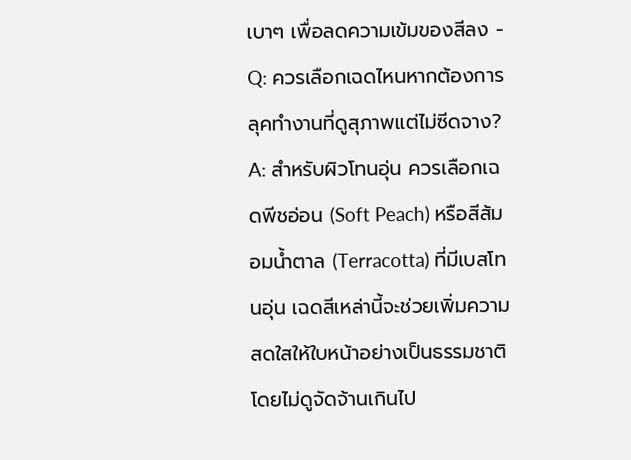เบาๆ เพื่อลดความเข้มของสีลง - Q: ควรเลือกเฉดไหนหากต้องการลุคทำงานที่ดูสุภาพแต่ไม่ซีดจาง?
A: สำหรับผิวโทนอุ่น ควรเลือกเฉดพีชอ่อน (Soft Peach) หรือสีส้มอมน้ำตาล (Terracotta) ที่มีเบสโทนอุ่น เฉดสีเหล่านี้จะช่วยเพิ่มความสดใสให้ใบหน้าอย่างเป็นธรรมชาติโดยไม่ดูจัดจ้านเกินไป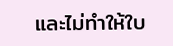และไม่ทำให้ใบ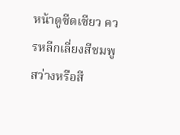หน้าดูซีดเซียว ควรหลีกเลี่ยงสีชมพูสว่างหรือสี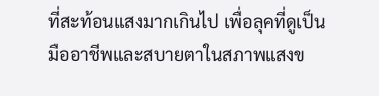ที่สะท้อนแสงมากเกินไป เพื่อลุคที่ดูเป็นมืออาชีพและสบายตาในสภาพแสงข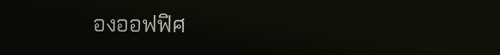องออฟฟิศ